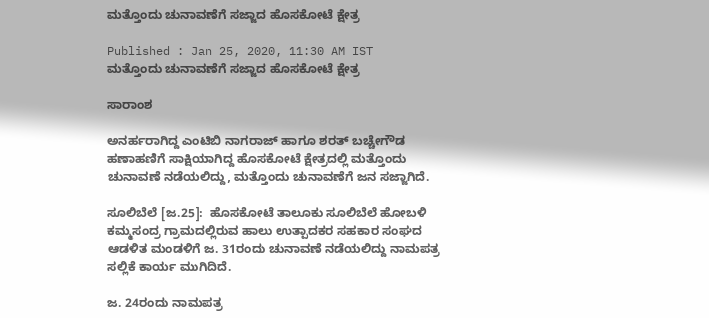ಮತ್ತೊಂದು ಚುನಾವಣೆಗೆ ಸಜ್ಜಾದ ಹೊಸಕೋಟೆ ಕ್ಷೇತ್ರ

Published : Jan 25, 2020, 11:30 AM IST
ಮತ್ತೊಂದು ಚುನಾವಣೆಗೆ ಸಜ್ಜಾದ ಹೊಸಕೋಟೆ ಕ್ಷೇತ್ರ

ಸಾರಾಂಶ

ಅನರ್ಹರಾಗಿದ್ದ ಎಂಟಿಬಿ ನಾಗರಾಜ್ ಹಾಗೂ ಶರತ್ ಬಚ್ಚೇಗೌಡ ಹಣಾಹಣಿಗೆ ಸಾಕ್ಷಿಯಾಗಿದ್ದ ಹೊಸಕೋಟೆ ಕ್ಷೇತ್ರದಲ್ಲಿ ಮತ್ತೊಂದು ಚುನಾವಣೆ ನಡೆಯಲಿದ್ದು, ಮತ್ತೊಂದು ಚುನಾವಣೆಗೆ ಜನ ಸಜ್ಜಾಗಿದೆ.

ಸೂಲಿಬೆಲೆ [ಜ.25]:  ಹೊಸಕೋಟೆ ತಾಲೂಕು ಸೂಲಿಬೆಲೆ ಹೋಬಳಿ ಕಮ್ಮಸಂದ್ರ ಗ್ರಾಮದಲ್ಲಿರುವ ಹಾಲು ಉತ್ಪಾದಕರ ಸಹಕಾರ ಸಂಘದ ಆಡಳಿತ ಮಂಡಳಿಗೆ ಜ. 31ರಂದು ಚುನಾವಣೆ ನಡೆಯಲಿದ್ದು ನಾಮಪತ್ರ ಸಲ್ಲಿಕೆ ಕಾರ್ಯ ಮುಗಿದಿದೆ.

ಜ. 24ರಂದು ನಾಮಪತ್ರ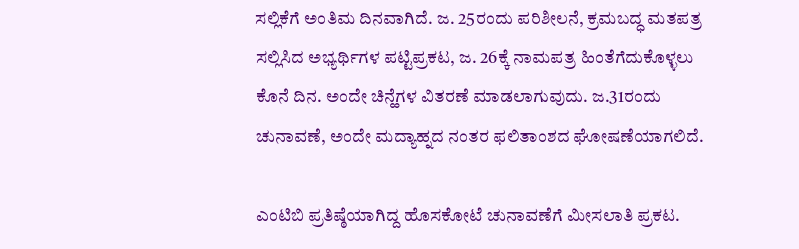ಸಲ್ಲಿಕೆಗೆ ಅಂತಿಮ ದಿನವಾಗಿದೆ. ಜ. 25ರಂದು ಪರಿಶೀಲನೆ, ಕ್ರಮಬದ್ಧ ಮತಪತ್ರ ಸಲ್ಲಿಸಿದ ಅಭ್ಯರ್ಥಿಗಳ ಪಟ್ಟಿಪ್ರಕಟ, ಜ. 26ಕ್ಕೆ ನಾಮಪತ್ರ ಹಿಂತೆಗೆದುಕೊಳ್ಳಲು ಕೊನೆ ದಿನ. ಅಂದೇ ಚಿನ್ಹೆಗಳ ವಿತರಣೆ ಮಾಡಲಾಗುವುದು. ಜ.31ರಂದು ಚುನಾವಣೆ, ಅಂದೇ ಮದ್ಯಾಹ್ನದ ನಂತರ ಫಲಿತಾಂಶದ ಘೋಷಣೆಯಾಗಲಿದೆ.

ಎಂಟಿಬಿ ಪ್ರತಿಷ್ಠೆಯಾಗಿದ್ದ ಹೊಸಕೋಟೆ ಚುನಾವಣೆಗೆ ಮೀಸಲಾತಿ ಪ್ರಕಟ.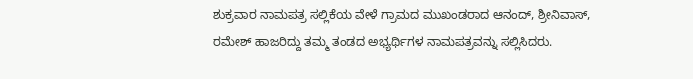ಶುಕ್ರವಾರ ನಾಮಪತ್ರ ಸಲ್ಲಿಕೆಯ ವೇಳೆ ಗ್ರಾಮದ ಮುಖಂಡರಾದ ಆನಂದ್‌, ಶ್ರೀನಿವಾಸ್‌, ರಮೇಶ್‌ ಹಾಜರಿದ್ದು ತಮ್ಮ ತಂಡದ ಅಭ್ಯರ್ಥಿಗಳ ನಾಮಪತ್ರವನ್ನು ಸಲ್ಲಿಸಿದರು.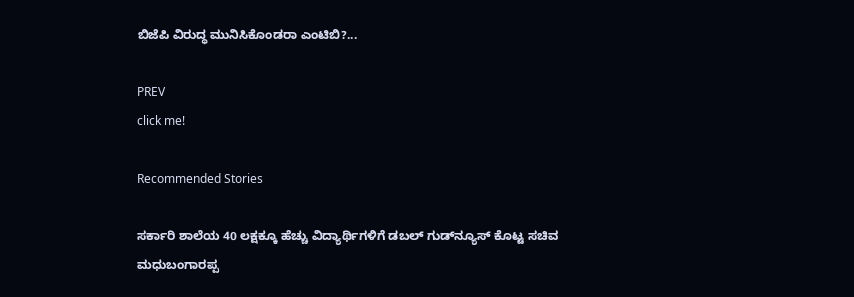ಬಿಜೆಪಿ ವಿರುದ್ಧ ಮುನಿಸಿಕೊಂಡರಾ ಎಂಟಿಬಿ?...

PREV
click me!

Recommended Stories

ಸರ್ಕಾರಿ ಶಾಲೆಯ 40 ಲಕ್ಷಕ್ಕೂ ಹೆಚ್ಚು ವಿದ್ಯಾರ್ಥಿಗಳಿಗೆ ಡಬಲ್ ಗುಡ್‌ನ್ಯೂಸ್ ಕೊಟ್ಟ ಸಚಿವ ಮಧುಬಂಗಾರಪ್ಪ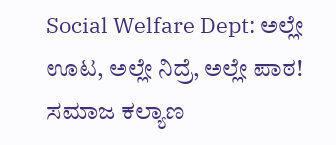Social Welfare Dept: ಅಲ್ಲೇ ಊಟ, ಅಲ್ಲೇ ನಿದ್ರೆ, ಅಲ್ಲೇ ಪಾಠ! ಸಮಾಜ ಕಲ್ಯಾಣ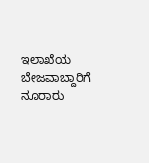ಇಲಾಖೆಯ ಬೇಜವಾಬ್ದಾರಿಗೆ ನೂರಾರು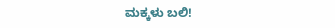ಮಕ್ಕಳು ಬಲಿ!